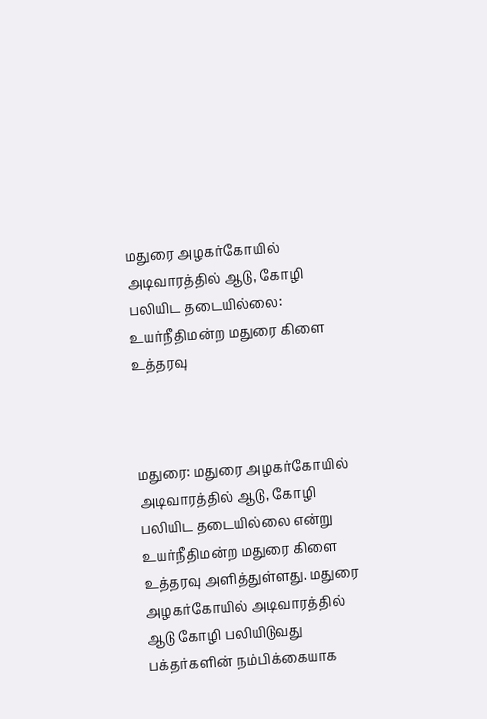மதுரை அழகர்கோயில் அடிவாரத்தில் ஆடு, கோழி பலியிட தடையில்லை: உயர்நீதிமன்ற மதுரை கிளை உத்தரவு



மதுரை: மதுரை அழகர்கோயில் அடிவாரத்தில் ஆடு, கோழி பலியிட தடையில்லை என்று உயர்நீதிமன்ற மதுரை கிளை உத்தரவு அளித்துள்ளது. மதுரை அழகர்கோயில் அடிவாரத்தில் ஆடு கோழி பலியிடுவது பக்தர்களின் நம்பிக்கையாக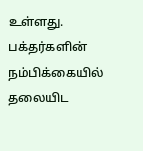உள்ளது. பக்தர்களின் நம்பிக்கையில் தலையிட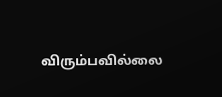விரும்பவில்லை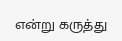என்று கருத்து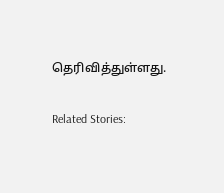தெரிவித்துள்ளது.

Related Stories: